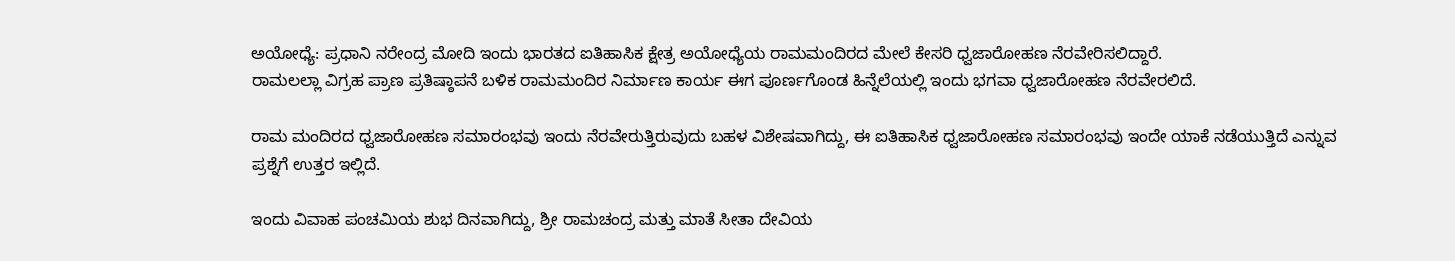ಅಯೋಧ್ಯೆ: ಪ್ರಧಾನಿ ನರೇಂದ್ರ ಮೋದಿ ಇಂದು ಭಾರತದ ಐತಿಹಾಸಿಕ ಕ್ಷೇತ್ರ ಅಯೋಧ್ಯೆಯ ರಾಮಮಂದಿರದ ಮೇಲೆ ಕೇಸರಿ ಧ್ವಜಾರೋಹಣ ನೆರವೇರಿಸಲಿದ್ದಾರೆ.
ರಾಮಲಲ್ಲಾ ವಿಗ್ರಹ ಪ್ರಾಣ ಪ್ರತಿಷ್ಠಾಪನೆ ಬಳಿಕ ರಾಮಮಂದಿರ ನಿರ್ಮಾಣ ಕಾರ್ಯ ಈಗ ಪೂರ್ಣಗೊಂಡ ಹಿನ್ನೆಲೆಯಲ್ಲಿ ಇಂದು ಭಗವಾ ಧ್ವಜಾರೋಹಣ ನೆರವೇರಲಿದೆ.

ರಾಮ ಮಂದಿರದ ಧ್ವಜಾರೋಹಣ ಸಮಾರಂಭವು ಇಂದು ನೆರವೇರುತ್ತಿರುವುದು ಬಹಳ ವಿಶೇಷವಾಗಿದ್ದು, ಈ ಐತಿಹಾಸಿಕ ಧ್ವಜಾರೋಹಣ ಸಮಾರಂಭವು ಇಂದೇ ಯಾಕೆ ನಡೆಯುತ್ತಿದೆ ಎನ್ನುವ ಪ್ರಶ್ನೆಗೆ ಉತ್ತರ ಇಲ್ಲಿದೆ.

ಇಂದು ವಿವಾಹ ಪಂಚಮಿಯ ಶುಭ ದಿನವಾಗಿದ್ದು, ಶ್ರೀ ರಾಮಚಂದ್ರ ಮತ್ತು ಮಾತೆ ಸೀತಾ ದೇವಿಯ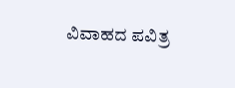ವಿವಾಹದ ಪವಿತ್ರ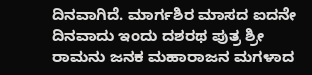ದಿನವಾಗಿದೆ. ಮಾರ್ಗಶಿರ ಮಾಸದ ಐದನೇ ದಿನವಾದು ಇಂದು ದಶರಥ ಪುತ್ರ ಶ್ರೀ ರಾಮನು ಜನಕ ಮಹಾರಾಜನ ಮಗಳಾದ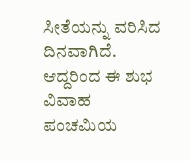ಸೀತೆಯನ್ನು ವರಿಸಿದ ದಿನವಾಗಿದೆ. ಆದ್ದರಿಂದ ಈ ಶುಭ ವಿವಾಹ ಪಂಚಮಿಯ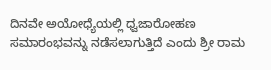ದಿನವೇ ಅಯೋಧ್ಯೆಯಲ್ಲಿ ಧ್ವಜಾರೋಹಣ ಸಮಾರಂಭವನ್ನು ನಡೆಸಲಾಗುತ್ತಿದೆ ಎಂದು ಶ್ರೀ ರಾಮ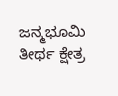ಜನ್ಮಭೂಮಿ ತೀರ್ಥ ಕ್ಷೇತ್ರ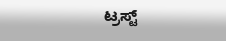ಟ್ರಸ್ಟ್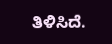ತಿಳಿಸಿದೆ.